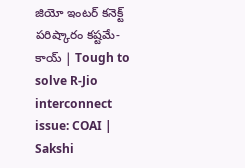జియో ఇంటర్ కనెక్ట్ పరిష్కారం కష్టమే- కాయ్ | Tough to solve R-Jio interconnect issue: COAI | Sakshi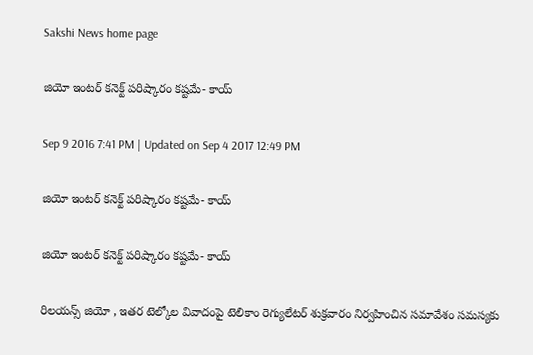Sakshi News home page

జియో ఇంటర్ కనెక్ట్ పరిష్కారం కష్టమే- కాయ్

Sep 9 2016 7:41 PM | Updated on Sep 4 2017 12:49 PM

జియో ఇంటర్ కనెక్ట్ పరిష్కారం కష్టమే- కాయ్

జియో ఇంటర్ కనెక్ట్ పరిష్కారం కష్టమే- కాయ్

రిలయన్స్ జియో , ఇతర టెల్కోల వివాదంపై టెలికాం రెగ్యులేటర్ శుక్రవారం నిర్వహించిన సమావేశం సమస్యకు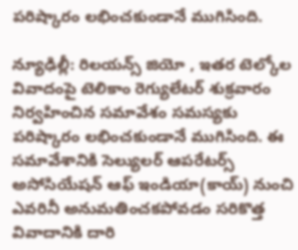పరిష్కారం లభించకుండానే ముగిసింది.

న్యూఢిల్లీ: రిలయన్స్ జియో , ఇతర టెల్కోల వివాదంపై టెలికాం రెగ్యులేటర్ శుక్రవారం నిర్వహించిన సమావేశం సమస్యకు పరిష్కారం లభించకుండానే ముగిసింది. ఈ సమావేశానికి సెల్యులర్‌ ఆపరేటర్స్‌ అసోసియేషన్‌ ఆఫ్‌ ఇండియా(కాయ్‌) నుంచి ఎవరినీ అనుమతించకపోవడం సరికొత్త వివాదానికి దారి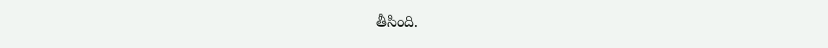తీసింది.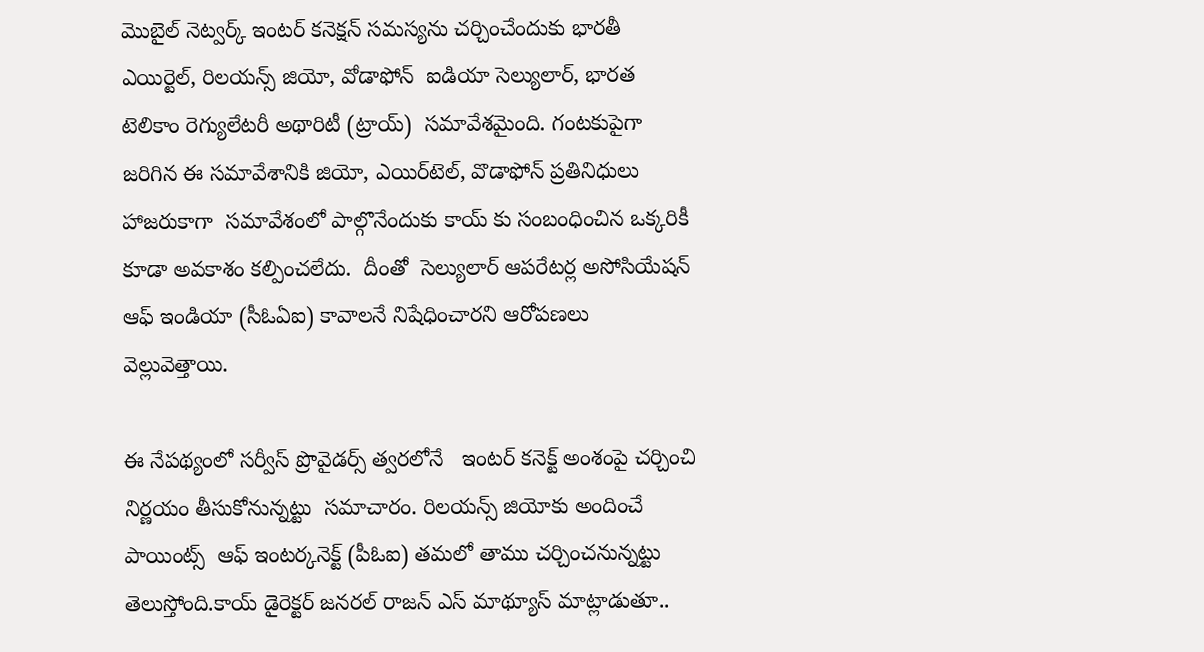మొబైల్ నెట్వర్క్ ఇంటర్ కనెక్షన్ సమస్యను చర్చించేందుకు భారతీ ఎయిర్టెల్, రిలయన్స్ జియో, వోడాఫోన్  ఐడియా సెల్యులార్, భారత టెలికాం రెగ్యులేటరీ అథారిటీ (ట్రాయ్)  సమావేశమైంది. గంటకుపైగా జరిగిన ఈ సమావేశానికి జియో, ఎయిర్‌టెల్‌, వొడాఫోన్‌ ప్రతినిధులు హాజరుకాగా  సమావేశంలో పాల్గొనేందుకు కాయ్ కు సంబంధించిన ఒక్కరికీ కూడా అవకాశం కల్పించలేదు.  దీంతో  సెల్యులార్ ఆపరేటర్ల అసోసియేషన్ ఆఫ్ ఇండియా (సీఓఏఐ) కావాలనే నిషేధించారని ఆరోపణలు వెల్లువెత్తాయి.

ఈ నేపథ్యంలో సర్వీస్ ప్రొవైడర్స్ త్వరలోనే   ఇంటర్ కనెక్ట్ అంశంపై చర్చించి  నిర్ణయం తీసుకోనున్నట్టు  సమాచారం. రిలయన్స్ జియోకు అందించే  పాయింట్స్  ఆఫ్ ఇంటర్కనెక్ట్ (పీఓఐ) తమలో తాము చర్చించనున్నట్టు తెలుస్తోంది.కాయ్‌ డైరెక్టర్‌ జనరల్‌ రాజన్‌ ఎస్‌ మాథ్యూస్‌ మాట్లాడుతూ..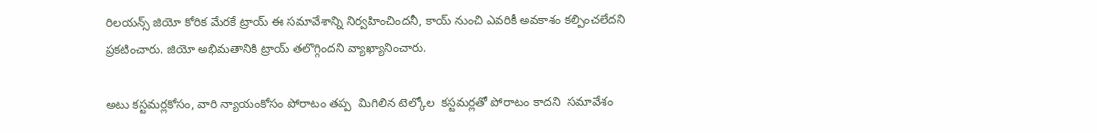రిలయన్స్‌ జియో కోరిక మేరకే ట్రాయ్‌ ఈ సమావేశాన్ని నిర్వహించిందనీ, కాయ్‌ నుంచి ఎవరికీ అవకాశం కల్పించలేదని ప్రకటించారు. జియో అభిమతానికి ట్రాయ్‌ తలొగ్గిందని వ్యాఖ్యానించారు.

అటు కస్టమర్లకోసం, వారి న్యాయంకోసం పోరాటం తప్ప  మిగిలిన టెల్కోల  కస్టమర్లతో పోరాటం కాదని  సమావేశం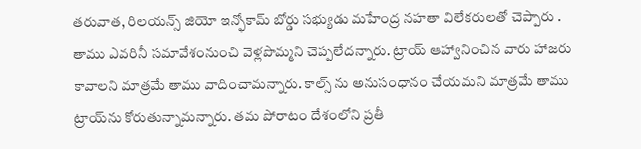తరువాత, రిలయన్స్ జియో ఇన్ఫోకామ్ బోర్డు సభ్యుడు మహేంద్ర నహతా విలేకరులతో చెప్పారు . తాము ఎవరినీ సమావేశంనుంచి వెళ్లపొమ్మని చెప్పలేదన్నారు. ట్రాయ్ ఆహ్వానించిన వారు హాజరు కావాలని మాత్రమే తాము వాదించామన్నారు. కాల్స్‌ ను అనుసంధానం చేయమని మాత్రమే తాము  ట్రాయ్‌ను కోరుతున్నామన్నారు. తమ పోరాటం దేశంలోని ప్రతీ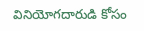వినియోగదారుడి కోసం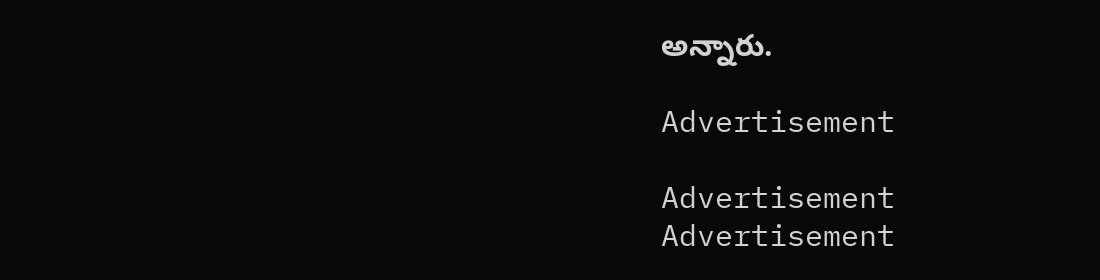అన్నారు.

Advertisement

Advertisement
Advertisement